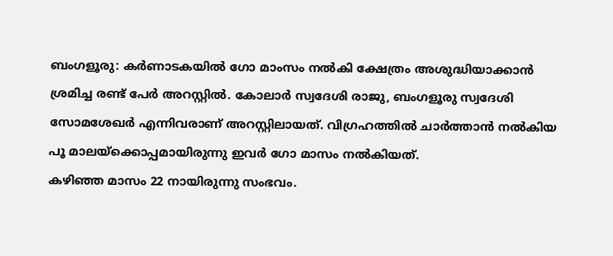ബംഗളൂരു: കർണാടകയിൽ ഗോ മാംസം നൽകി ക്ഷേത്രം അശുദ്ധിയാക്കാൻ ശ്രമിച്ച രണ്ട് പേർ അറസ്റ്റിൽ. കോലാർ സ്വദേശി രാജു, ബംഗളൂരു സ്വദേശി സോമശേഖർ എന്നിവരാണ് അറസ്റ്റിലായത്. വിഗ്രഹത്തിൽ ചാർത്താൻ നൽകിയ പൂ മാലയ്ക്കൊപ്പമായിരുന്നു ഇവർ ഗോ മാസം നൽകിയത്.
കഴിഞ്ഞ മാസം 22 നായിരുന്നു സംഭവം.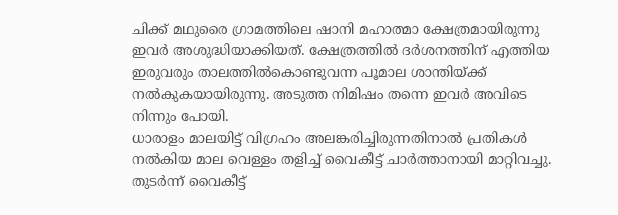ചിക്ക് മഥുരൈ ഗ്രാമത്തിലെ ഷാനി മഹാത്മാ ക്ഷേത്രമായിരുന്നു ഇവർ അശുദ്ധിയാക്കിയത്. ക്ഷേത്രത്തിൽ ദർശനത്തിന് എത്തിയ ഇരുവരും താലത്തിൽകൊണ്ടുവന്ന പൂമാല ശാന്തിയ്ക്ക് നൽകുകയായിരുന്നു. അടുത്ത നിമിഷം തന്നെ ഇവർ അവിടെ നിന്നും പോയി.
ധാരാളം മാലയിട്ട് വിഗ്രഹം അലങ്കരിച്ചിരുന്നതിനാൽ പ്രതികൾ നൽകിയ മാല വെള്ളം തളിച്ച് വൈകീട്ട് ചാർത്താനായി മാറ്റിവച്ചു. തുടർന്ന് വൈകീട്ട്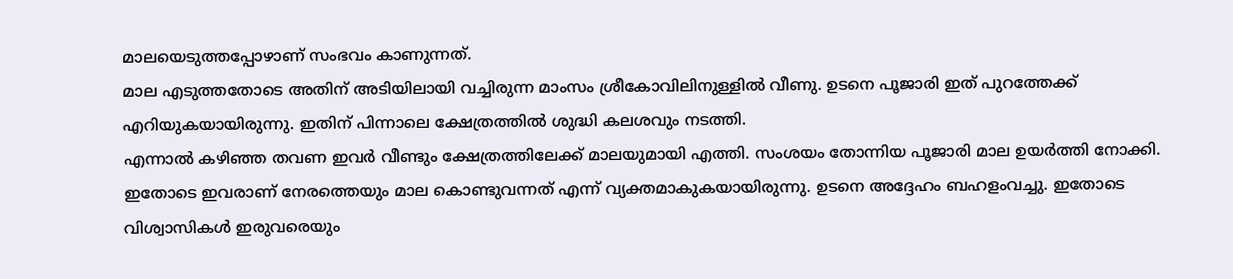മാലയെടുത്തപ്പോഴാണ് സംഭവം കാണുന്നത്.
മാല എടുത്തതോടെ അതിന് അടിയിലായി വച്ചിരുന്ന മാംസം ശ്രീകോവിലിനുള്ളിൽ വീണു. ഉടനെ പൂജാരി ഇത് പുറത്തേക്ക് എറിയുകയായിരുന്നു. ഇതിന് പിന്നാലെ ക്ഷേത്രത്തിൽ ശുദ്ധി കലശവും നടത്തി.
എന്നാൽ കഴിഞ്ഞ തവണ ഇവർ വീണ്ടും ക്ഷേത്രത്തിലേക്ക് മാലയുമായി എത്തി. സംശയം തോന്നിയ പൂജാരി മാല ഉയർത്തി നോക്കി. ഇതോടെ ഇവരാണ് നേരത്തെയും മാല കൊണ്ടുവന്നത് എന്ന് വ്യക്തമാകുകയായിരുന്നു. ഉടനെ അദ്ദേഹം ബഹളംവച്ചു. ഇതോടെ വിശ്വാസികൾ ഇരുവരെയും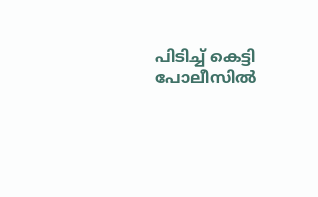പിടിച്ച് കെട്ടി പോലീസിൽ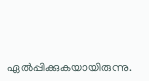ഏൽപ്പിക്കുകയായിരുന്നു.